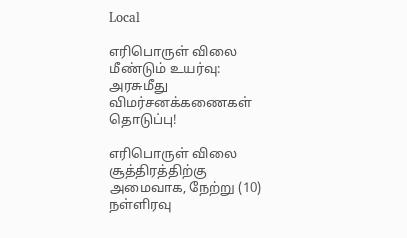Local

எரிபொருள் விலை மீண்டும் உயர்வு: அரசுமீது விமர்சனக்கணைகள் தொடுப்பு!

எரிபொருள் விலை சூத்திரத்திற்கு அமைவாக, நேற்று (10) நள்ளிரவு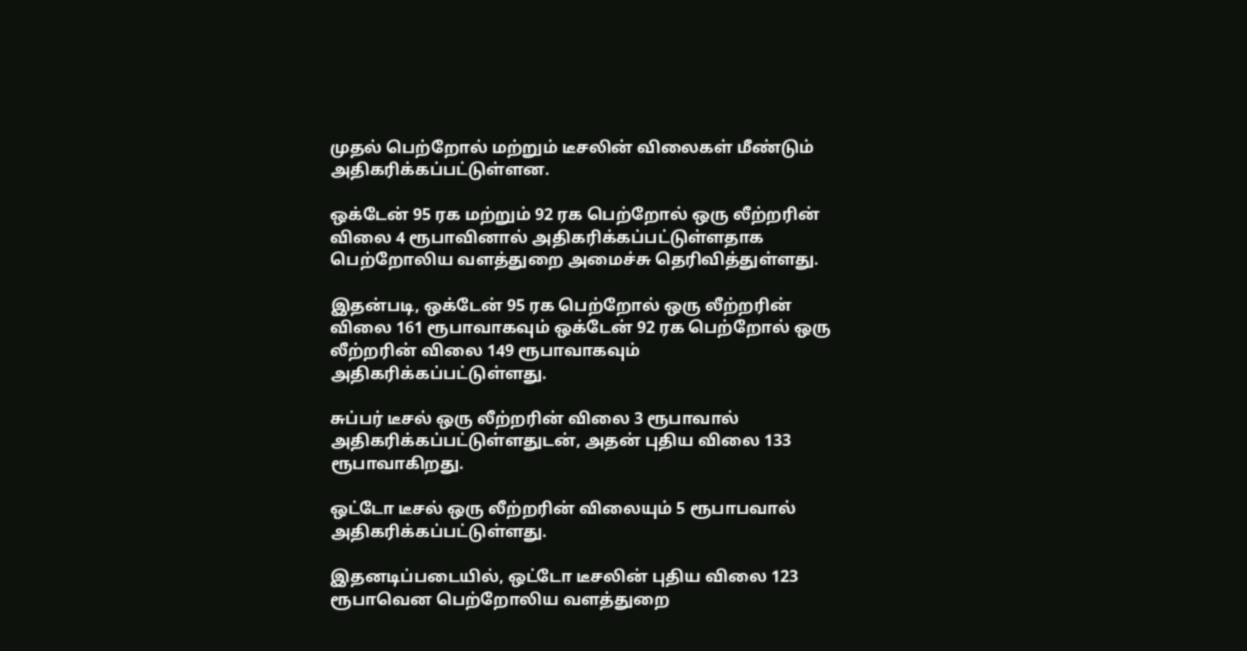முதல் பெற்றோல் மற்றும் டீசலின் விலைகள் மீண்டும் அதிகரிக்கப்பட்டுள்ளன.

ஒக்டேன் 95 ரக மற்றும் 92 ரக பெற்றோல் ஒரு லீற்றரின் விலை 4 ரூபாவினால் அதிகரிக்கப்பட்டுள்ளதாக பெற்றோலிய வளத்துறை அமைச்சு தெரிவித்துள்ளது.

இதன்படி, ஒக்டேன் 95 ரக பெற்றோல் ஒரு லீற்றரின் விலை 161 ரூபாவாகவும் ஒக்டேன் 92 ரக பெற்றோல் ஒரு லீற்றரின் விலை 149 ரூபாவாகவும் அதிகரிக்கப்பட்டுள்ளது.

சுப்பர் டீசல் ஒரு லீற்றரின் விலை 3 ரூபாவால் அதிகரிக்கப்பட்டுள்ளதுடன், அதன் புதிய விலை 133 ரூபாவாகிறது.

ஒட்டோ டீசல் ஒரு லீற்றரின் விலையும் 5 ரூபாபவால் அதிகரிக்கப்பட்டுள்ளது.

இதனடிப்படையில், ஒட்டோ டீசலின் புதிய விலை 123 ரூபாவென பெற்றோலிய வளத்துறை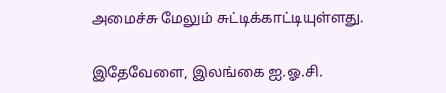அமைச்சு மேலும் சுட்டிக்காட்டியுள்ளது.

இதேவேளை, இலங்கை ஐ.ஓ.சி.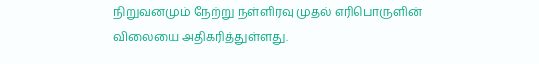நிறுவனமும் நேற்று நள்ளிரவு முதல் எரிபொருளின் விலையை அதிகரித்துள்ளது.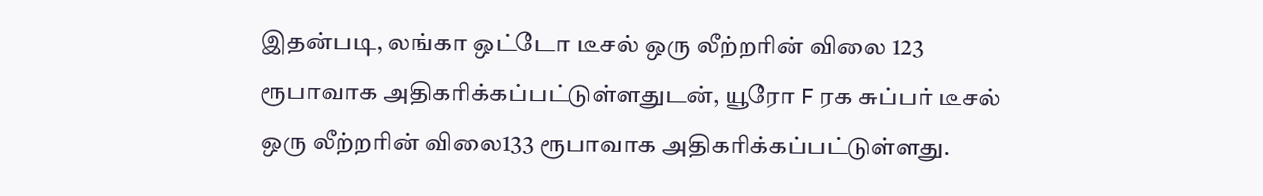இதன்படி, லங்கா ஒட்டோ டீசல் ஒரு லீற்றரின் விலை 123 ரூபாவாக அதிகரிக்கப்பட்டுள்ளதுடன், யூரோ F ரக சுப்பர் டீசல் ஒரு லீற்றரின் விலை133 ரூபாவாக அதிகரிக்கப்பட்டுள்ளது.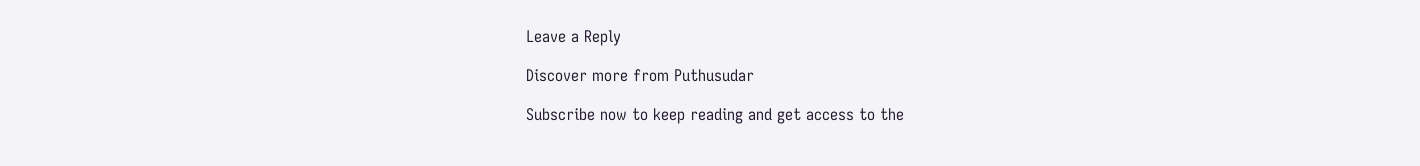Leave a Reply

Discover more from Puthusudar

Subscribe now to keep reading and get access to the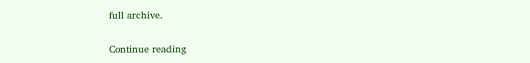full archive.

Continue reading